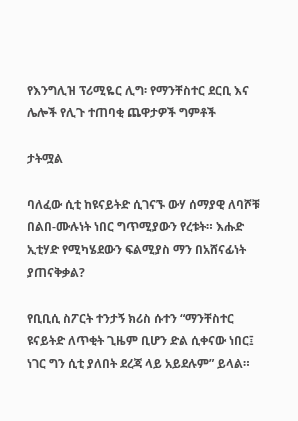የእንግሊዝ ፕሪሚዬር ሊግ፡ የማንቸስተር ደርቢ እና ሌሎች የሊጉ ተጠባቂ ጨዋታዎች ግምቶች

ታትሟል

ባለፈው ሲቲ ከዩናይትድ ሲገናኙ ውሃ ሰማያዊ ለባሾቹ በልበ-ሙሉነት ነበር ግጥሚያውን የረቱት። እሑድ ኢቲሃድ የሚካሄደውን ፍልሚያስ ማን በአሸናፊነት ያጠናቅቃል?

የቢቢሲ ስፖርት ተንታኝ ክሪስ ሱተን “ማንቸስተር ዩናይትድ ለጥቂት ጊዜም ቢሆን ድል ሲቀናው ነበር፤ ነገር ግን ሲቲ ያለበት ደረጃ ላይ አይደሉም” ይላል።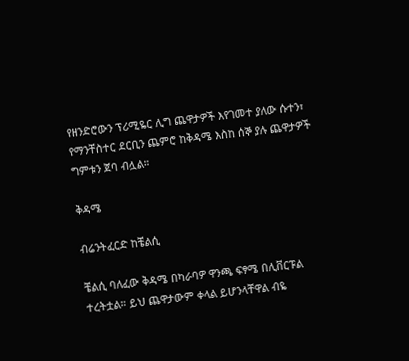የዘንድሮውን ፕሪሚዬር ሊግ ጨዋታዎች እየገመተ ያለው ሱተን፣ የማንቸስተር ደርቢን ጨምሮ ከቅዳሜ እስከ ሰኞ ያሉ ጨዋታዎች ግምቱን ጀባ ብሏል።

ቅዳሜ

ብሬንትፈርድ ከቼልሲ

ቼልሲ ባለፈው ቅዳሜ በካራባዎ ዋንጫ ፍፃሜ በሊቨርፑል ተረትቷል። ይህ ጨዋታውም ቀላል ይሆንላቸዋል ብዬ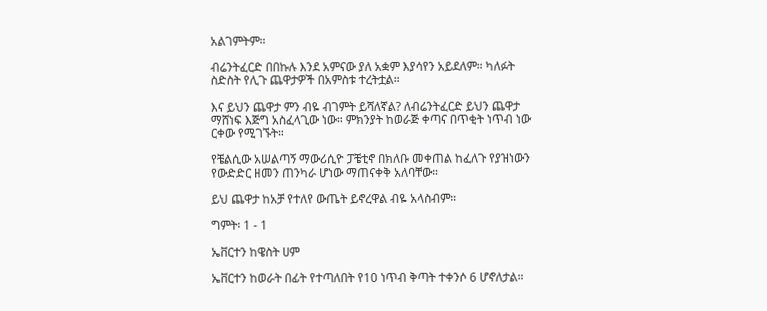አልገምትም።

ብሬንትፈርድ በበኩሉ እንደ አምናው ያለ አቋም እያሳየን አይደለም። ካለፉት ስድስት የሊጉ ጨዋታዎች በአምስቱ ተረትቷል።

እና ይህን ጨዋታ ምን ብዬ ብገምት ይሻለኛል? ለብሬንትፈርድ ይህን ጨዋታ ማሸነፍ እጅግ አስፈላጊው ነው። ምክንያት ከወራጅ ቀጣና በጥቂት ነጥብ ነው ርቀው የሚገኙት።

የቼልሲው አሠልጣኝ ማውሪሲዮ ፓቼቲኖ በክለቡ መቀጠል ከፈለጉ የያዝነውን የውድድር ዘመን ጠንካራ ሆነው ማጠናቀቅ አለባቸው።

ይህ ጨዋታ ከአቻ የተለየ ውጤት ይኖረዋል ብዬ አላስብም።

ግምት፡ 1 - 1

ኤቨርተን ከዌስት ሀም

ኤቨርተን ከወራት በፊት የተጣለበት የ10 ነጥብ ቅጣት ተቀንሶ 6 ሆኖለታል።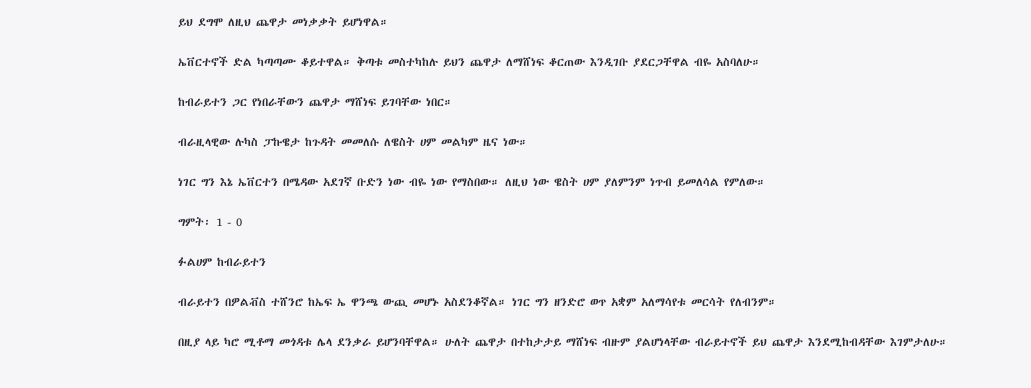ይህ ደግሞ ለዚህ ጨዋታ መነቃቃት ይሆነዋል።

ኤቨርተኖች ድል ካጣጣሙ ቆይተዋል። ቅጣቱ መስተካከሉ ይህን ጨዋታ ለማሸነፍ ቆርጠው እንዲገቡ ያደርጋቸዋል ብዬ አስባለሁ።

ከብራይተን ጋር የነበራቸውን ጨዋታ ማሸነፍ ይገባቸው ነበር።

ብራዚላዊው ሉካስ ፓኩዌታ ከጉዳት መመለሱ ለዌስት ሀም መልካም ዜና ነው።

ነገር ግን እኔ ኤቨርተን በሜዳው አደገኛ ቡድን ነው ብዬ ነው የማስበው። ለዚህ ነው ዌስት ሀም ያለምንም ነጥብ ይመለሳል የምለው።

ግምት፡ 1 - 0

ፉልሀም ከብራይተን

ብራይተን በዎልቭስ ተሸንሮ ከኤፍ ኤ ዋንጫ ውጪ መሆኑ አስደንቆኛል። ነገር ግን ዘንድሮ ወጥ አቋም አለማሳየቱ መርሳት የለብንም።

በዚያ ላይ ካሮ ሚቶማ መጎዳቱ ሌላ ደንቃራ ይሆንባቸዋል። ሁለት ጨዋታ በተከታታይ ማሸነፍ ብዙም ያልሆነላቸው ብራይተኖች ይህ ጨዋታ እንደሚከብዳቸው እገምታለሁ።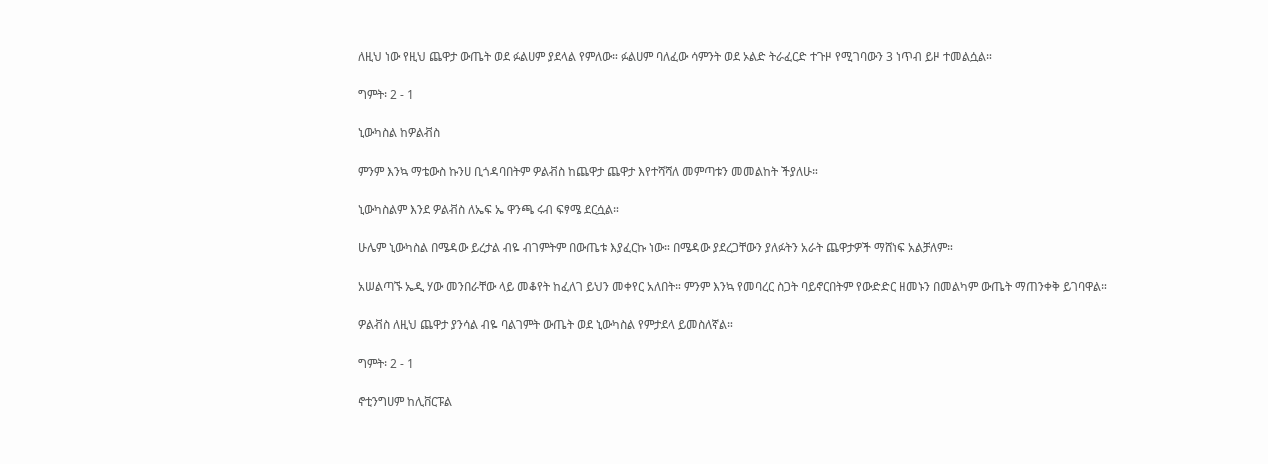ለዚህ ነው የዚህ ጨዋታ ውጤት ወደ ፉልሀም ያደላል የምለው። ፉልሀም ባለፈው ሳምንት ወደ ኦልድ ትራፈርድ ተጉዞ የሚገባውን 3 ነጥብ ይዞ ተመልሷል።

ግምት፡ 2 - 1

ኒውካስል ከዎልቭስ

ምንም እንኳ ማቴውስ ኩንሀ ቢጎዳባበትም ዎልቭስ ከጨዋታ ጨዋታ እየተሻሻለ መምጣቱን መመልከት ችያለሁ።

ኒውካስልም እንደ ዎልቭስ ለኤፍ ኤ ዋንጫ ሩብ ፍፃሜ ደርሷል።

ሁሌም ኒውካስል በሜዳው ይረታል ብዬ ብገምትም በውጤቱ እያፈርኩ ነው። በሜዳው ያደረጋቸውን ያለፉትን አራት ጨዋታዎች ማሸነፍ አልቻለም።

አሠልጣኙ ኤዲ ሃው መንበራቸው ላይ መቆየት ከፈለገ ይህን መቀየር አለበት። ምንም እንኳ የመባረር ስጋት ባይኖርበትም የውድድር ዘመኑን በመልካም ውጤት ማጠንቀቅ ይገባዋል።

ዎልቭስ ለዚህ ጨዋታ ያንሳል ብዬ ባልገምት ውጤት ወደ ኒውካስል የምታደላ ይመስለኛል።

ግምት፡ 2 - 1

ኖቲንግሀም ከሊቨርፑል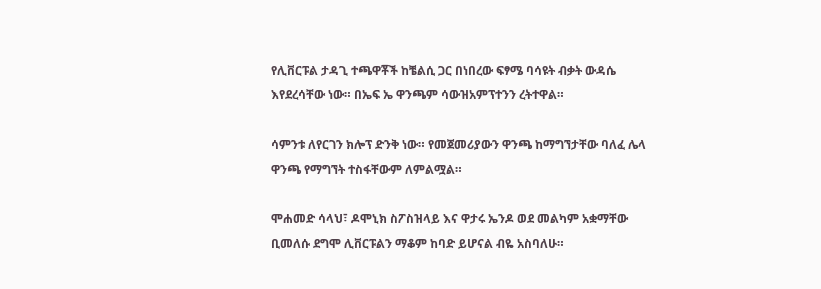የሊቨርፑል ታዳጊ ተጫዋቾች ከቼልሲ ጋር በነበረው ፍፃሜ ባሳዩት ብቃት ውዳሴ እየደረሳቸው ነው። በኤፍ ኤ ዋንጫም ሳውዝአምፕተንን ረትተዋል።

ሳምንቱ ለየርገን ክሎፕ ድንቅ ነው። የመጀመሪያውን ዋንጫ ከማግኘታቸው ባለፈ ሌላ ዋንጫ የማግኘት ተስፋቸውም ለምልሟል።

ሞሐመድ ሳላህ፣ ዶሞኒክ ስፖስዝላይ እና ዋታሩ ኤንዶ ወደ መልካም አቋማቸው ቢመለሱ ደግሞ ሊቨርፑልን ማቆም ከባድ ይሆናል ብዬ አስባለሁ።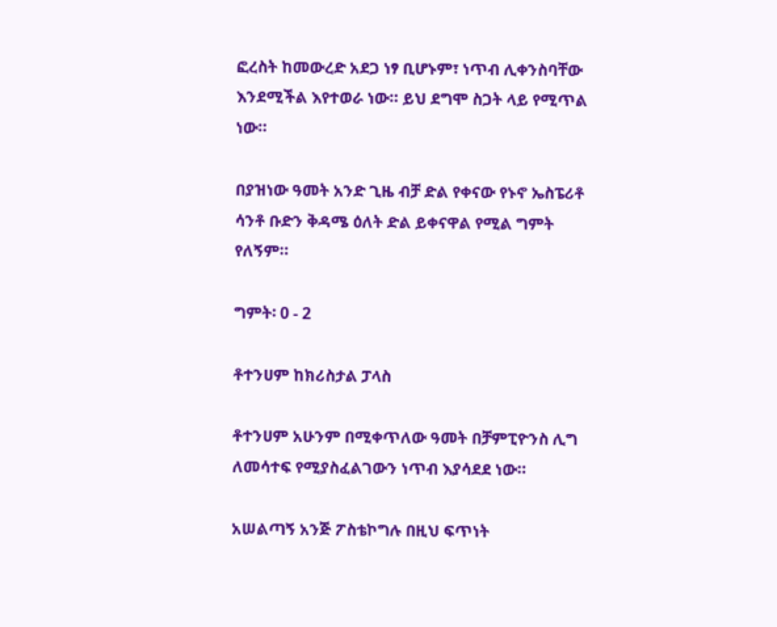ፎረስት ከመውረድ አደጋ ነፃ ቢሆኑም፣ ነጥብ ሊቀንስባቸው እንደሚችል እየተወራ ነው። ይህ ደግሞ ስጋት ላይ የሚጥል ነው።

በያዝነው ዓመት አንድ ጊዜ ብቻ ድል የቀናው የኑኖ ኤስፔሪቶ ሳንቶ ቡድን ቅዳሜ ዕለት ድል ይቀናዋል የሚል ግምት የለኝም።

ግምት፡ 0 - 2

ቶተንሀም ከክሪስታል ፓላስ

ቶተንሀም አሁንም በሚቀጥለው ዓመት በቻምፒዮንስ ሊግ ለመሳተፍ የሚያስፈልገውን ነጥብ እያሳደደ ነው።

አሠልጣኝ አንጅ ፖስቴኮግሉ በዚህ ፍጥነት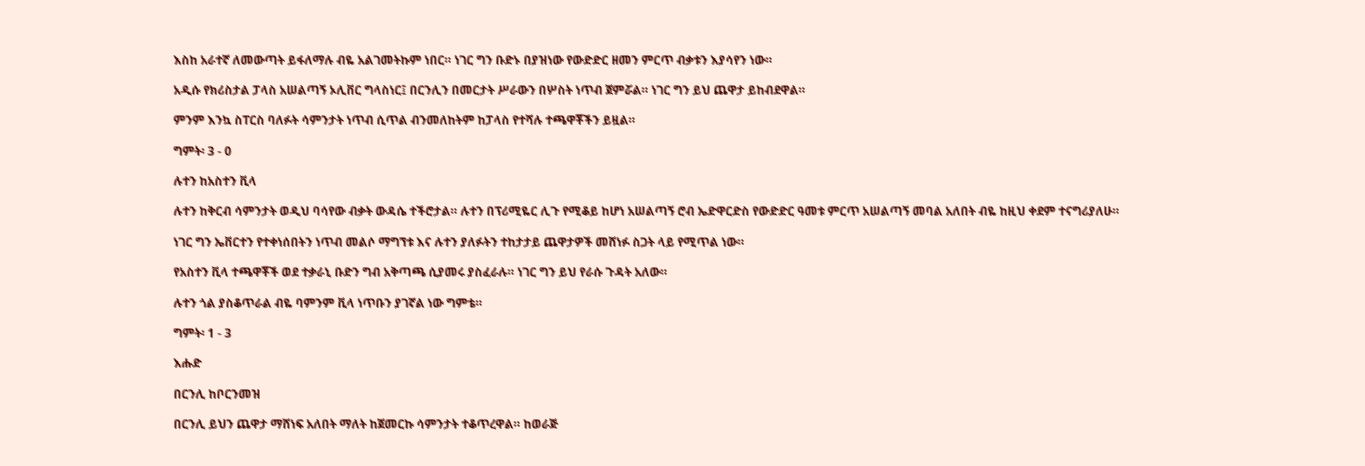እስከ አራተኛ ለመውጣት ይፋለማሉ ብዬ አልገመትኩም ነበር። ነገር ግን ቡድኑ በያዝነው የውድድር ዘመን ምርጥ ብቃቱን እያሳየን ነው።

አዲሱ የክሪስታል ፓላስ አሠልጣኝ ኦሊቨር ግላስነር፤ በርንሊን በመርታት ሥራውን በሦስት ነጥብ ጀምሯል። ነገር ግን ይህ ጨዋታ ይከብደዋል።

ምንም እንኳ ስፐርስ ባለፉት ሳምንታት ነጥብ ሲጥል ብንመለከትም ከፓላስ የተሻሉ ተጫዋቾችን ይዟል።

ግምት፡ 3 - 0

ሉተን ከአስተን ቪላ

ሉተን ከቅርብ ሳምንታት ወዲህ ባሳየው ብቃት ውዳሴ ተችሮታል። ሉተን በፕሪሚዬር ሊጉ የሚቆይ ከሆነ አሠልጣኝ ሮብ ኤድዋርድስ የውድድር ዓመቱ ምርጥ አሠልጣኝ መባል አለበት ብዬ ከዚህ ቀደም ተናግሪያለሁ።

ነገር ግን ኤቨርተን የተቀነሰበትን ነጥብ መልሶ ማግኘቱ እና ሉተን ያለፉትን ተከታታይ ጨዋታዎች መሸነፉ ስጋት ላይ የሚጥል ነው።

የአስተን ቪላ ተጫዋቾች ወደ ተቃራኒ ቡድን ግብ አቅጣጫ ሲያመሩ ያስፈራሉ። ነገር ግን ይህ የራሱ ጉዳት አለው።

ሉተን ጎል ያስቆጥራል ብዬ ባምንም ቪላ ነጥቡን ያገኛል ነው ግምቴ።

ግምት፡ 1 - 3

እሑድ

በርንሊ ከቦርንመዝ

በርንሊ ይህን ጨዋታ ማሸነፍ አለበት ማለት ከጀመርኩ ሳምንታት ተቆጥረዋል። ከወራጅ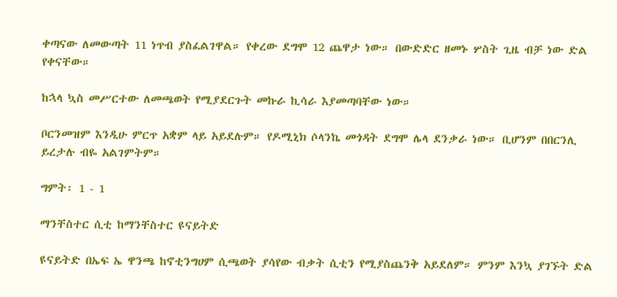ቀጣናው ለመውጣት 11 ነጥብ ያስፈልገዋል። የቀረው ደግሞ 12 ጨዋታ ነው። በውድድር ዘመኑ ሦስት ጊዜ ብቻ ነው ድል የቀናቸው።

ከኋላ ኳስ መሥርተው ለመጫወት የሚያደርጉት መኩራ ኪሳራ እያመጣባቸው ነው።

ቦርንመዝም እንዲሁ ምርጥ አቋም ላይ አይደሉም። የዶሚኒክ ሶላንኬ መጎዳት ደግሞ ሌላ ደንቃራ ነው። ቢሆንም በበርንሊ ይረታሉ ብዬ አልገምትም።

ግምት፡ 1 - 1

ማንቸስተር ሲቲ ከማንቸስተር ዩናይትድ

ዩናይትድ በኤፍ ኤ ዋንጫ ከኖቲንግሀም ሲጫወት ያሳየው ብቃት ሲቲን የሚያስጨንቅ አይደለም። ምንም እንኳ ያገኙት ድል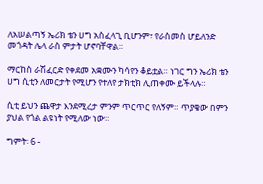ለአሠልጣኝ ኤሪክ ቴን ሀግ አስፈላጊ ቢሆንም፣ የራስመስ ሆይለንድ መጎዳት ሌላ ራስ ምታት ሆኖባቸዋል።

ማርከስ ራሽፈርድ የቀደመ አቋሙን ካሳየን ቆይቷል። ነገር ግን ኤሪክ ቴን ሀግ ሲቲን ለመርታት የሚሆን የተለየ ታክቲክ ሊጠቀሙ ይችላሉ።

ሲቲ ይህን ጨዋታ እንደሚረታ ምንም ጥርጥር የለኝም። ጥያቄው በምን ያህል የጎል ልዩነት የሚለው ነው።

ግምት፡ 6 -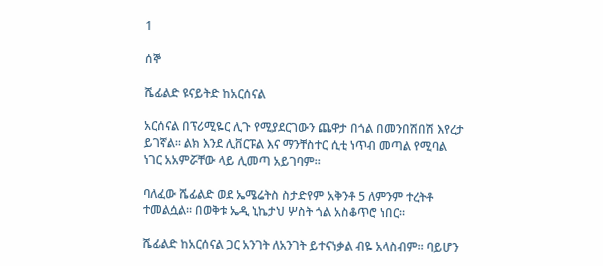1

ሰኞ

ሼፊልድ ዩናይትድ ከአርሰናል

አርሰናል በፕሪሚዬር ሊጉ የሚያደርገውን ጨዋታ በጎል በመንበሽበሽ እየረታ ይገኛል። ልክ እንደ ሊቨርፑል እና ማንቸስተር ሲቲ ነጥብ መጣል የሚባል ነገር አአምሯቸው ላይ ሊመጣ አይገባም።

ባለፈው ሼፊልድ ወደ ኤሜሬትስ ስታድየም አቅንቶ 5 ለምንም ተረትቶ ተመልሷል። በወቅቱ ኤዲ ኒኬታህ ሦስት ጎል አስቆጥሮ ነበር።

ሼፊልድ ከአርሰናል ጋር አንገት ለአንገት ይተናነቃል ብዬ አላስብም። ባይሆን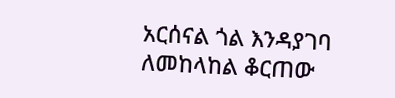አርሰናል ጎል እንዳያገባ ለመከላከል ቆርጠው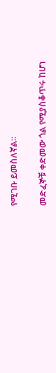የሚገቡ ይመስለኛል።

መድፈኞቹ ቀድመው ጎል የሚያስቆጥሩ ከሆነ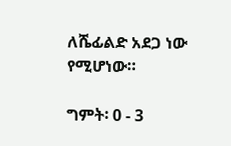ለሼፊልድ አደጋ ነው የሚሆነው።

ግምት፡ 0 - 3